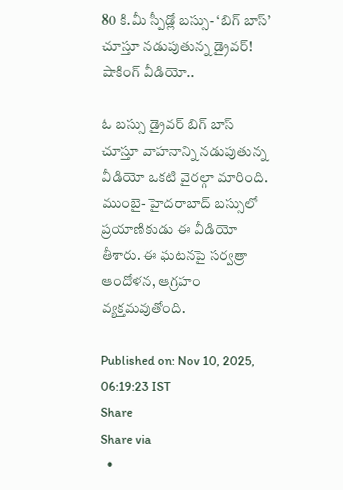80 కి.మీ స్పీడ్లో బస్సు- ‘బిగ్ బాస్’ చూస్తూ నడుపుతున్న డ్రైవర్! షాకింగ్ వీడియో..

ఓ బస్సు డ్రైవర్ బిగ్ బాస్ చూస్తూ వాహనాన్ని నడుపుతున్న వీడియో ఒకటి వైరల్గా మారింది. ముంబై- హైదరాబాద్ బస్సులో ప్రయాణికుడు ఈ వీడియో తీశారు. ఈ ఘటనపై సర్వత్రా ఆందోళన, ఆగ్రహం వ్యక్తమవుతోంది.

Published on: Nov 10, 2025, 06:19:23 IST
Share
Share via
  •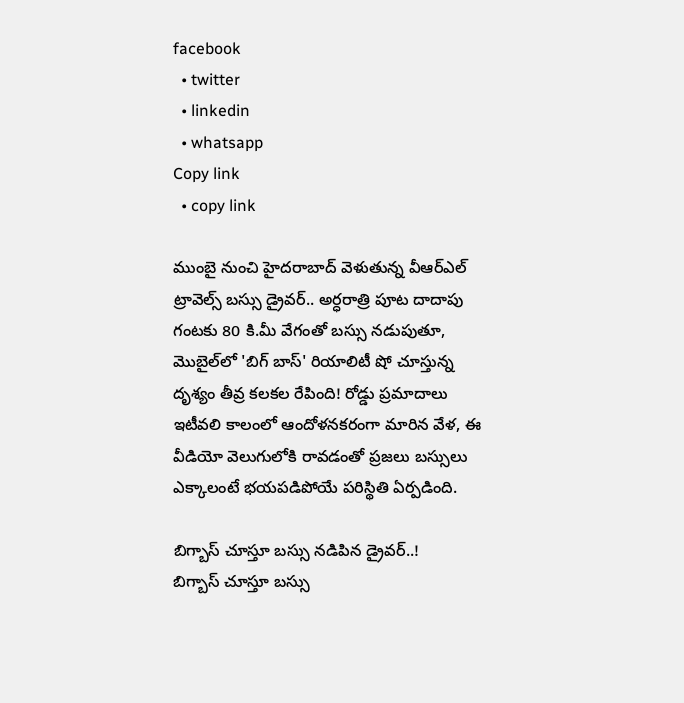facebook
  • twitter
  • linkedin
  • whatsapp
Copy link
  • copy link

ముంబై నుంచి హైదరాబాద్ వెళుతున్న వీఆర్ఎల్ ట్రావెల్స్ బస్సు డ్రైవర్.. అర్ధరాత్రి పూట దాదాపు గంటకు 80 కి.మీ వేగంతో బస్సు నడుపుతూ, మొబైల్‌లో 'బిగ్ బాస్' రియాలిటీ షో చూస్తున్న దృశ్యం తీవ్ర కలకల రేపింది! రోడ్డు ప్రమాదాలు ఇటీవలి కాలంలో ఆందోళనకరంగా మారిన వేళ, ఈ వీడియో వెలుగులోకి రావడంతో ప్రజలు బస్సులు ఎక్కాలంటే భయపడిపోయే పరిస్థితి ఏర్పడింది.

బిగ్బాస్ చూస్తూ బస్సు నడిపిన డ్రైవర్..!
బిగ్బాస్ చూస్తూ బస్సు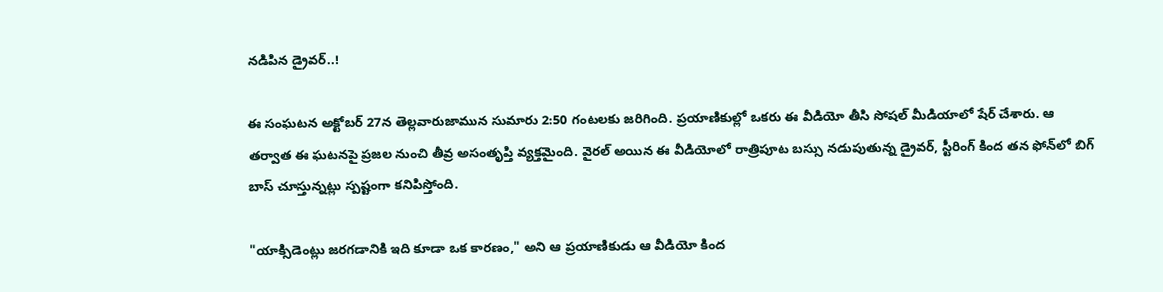నడిపిన డ్రైవర్..!

ఈ సంఘటన అక్టోబర్ 27న తెల్లవారుజామున సుమారు 2:50 గంటలకు జరిగింది. ప్రయాణికుల్లో ఒకరు ఈ వీడియో తీసి సోషల్ మీడియాలో షేర్ చేశారు. ఆ తర్వాత ఈ ఘటనపై ప్రజల నుంచి తీవ్ర అసంతృప్తి వ్యక్తమైంది. వైరల్ అయిన ఈ వీడియోలో రాత్రిపూట బస్సు నడుపుతున్న డ్రైవర్, స్టీరింగ్ కింద తన ఫోన్‌లో బిగ్ బాస్ చూస్తున్నట్లు స్పష్టంగా కనిపిస్తోంది.

"యాక్సిడెంట్లు జరగడానికి ఇది కూడా ఒక కారణం," అని ఆ ప్రయాణికుడు ఆ వీడియో కింద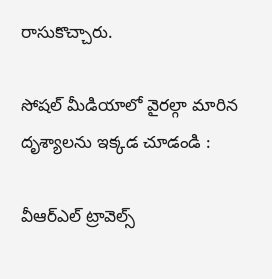రాసుకొచ్చారు.

సోషల్ మీడియాలో వైరల్గా మారిన దృశ్యాలను ఇక్కడ చూడండి :

వీఆర్ఎల్ ట్రావెల్స్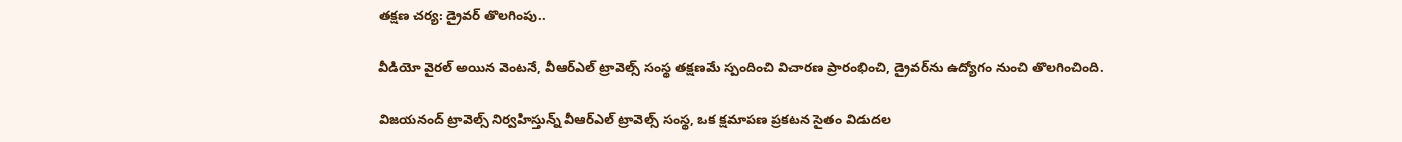తక్షణ చర్య: డ్రైవర్ తొలగింపు..

వీడియో వైరల్ అయిన వెంటనే, వీఆర్ఎల్ ట్రావెల్స్ సంస్థ తక్షణమే స్పందించి విచారణ ప్రారంభించి, డ్రైవర్‌ను ఉద్యోగం నుంచి తొలగించింది.

విజయనంద్ ట్రావెల్స్ నిర్వహిస్తున్న్ వీఆర్ఎల్ ట్రావెల్స్ సంస్థ, ఒక క్షమాపణ ప్రకటన సైతం విడుదల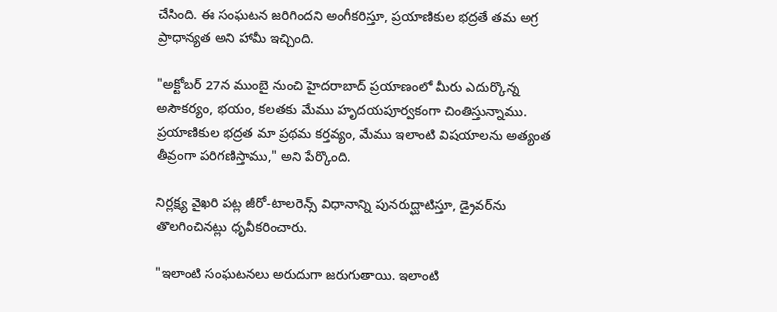చేసింది. ఈ సంఘటన జరిగిందని అంగీకరిస్తూ, ప్రయాణికుల భద్రతే తమ అగ్ర ప్రాధాన్యత అని హామీ ఇచ్చింది.

"అక్టోబర్ 27న ముంబై నుంచి హైదరాబాద్ ప్రయాణంలో మీరు ఎదుర్కొన్న అసౌకర్యం, భయం, కలతకు మేము హృదయపూర్వకంగా చింతిస్తున్నాము. ప్రయాణికుల భద్రత మా ప్రథమ కర్తవ్యం, మేము ఇలాంటి విషయాలను అత్యంత తీవ్రంగా పరిగణిస్తాము," అని పేర్కొంది.

నిర్లక్ష్య వైఖరి పట్ల జీరో-టాలరెన్స్ విధానాన్ని పునరుద్ఘాటిస్తూ, డ్రైవర్‌ను తొలగించినట్లు ధృవీకరించారు.

"ఇలాంటి సంఘటనలు అరుదుగా జరుగుతాయి. ఇలాంటి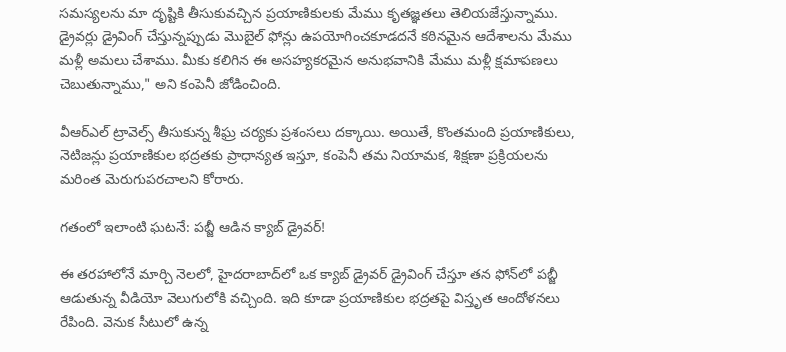సమస్యలను మా దృష్టికి తీసుకువచ్చిన ప్రయాణికులకు మేము కృతజ్ఞతలు తెలియజేస్తున్నాము. డ్రైవర్లు డ్రైవింగ్ చేస్తున్నప్పుడు మొబైల్ ఫోన్లు ఉపయోగించకూడదనే కఠినమైన ఆదేశాలను మేము మళ్లీ అమలు చేశాము. మీకు కలిగిన ఈ అసహ్యకరమైన అనుభవానికి మేము మళ్లీ క్షమాపణలు చెబుతున్నాము," అని కంపెనీ జోడించింది.

వీఆర్ఎల్ ట్రావెల్స్ తీసుకున్న శీఘ్ర చర్యకు ప్రశంసలు దక్కాయి. అయితే, కొంతమంది ప్రయాణికులు, నెటిజన్లు ప్రయాణికుల భద్రతకు ప్రాధాన్యత ఇస్తూ, కంపెనీ తమ నియామక, శిక్షణా ప్రక్రియలను మరింత మెరుగుపరచాలని కోరారు.

గతంలో ఇలాంటి ఘటనే: పబ్జీ ఆడిన క్యాబ్ డ్రైవర్!

ఈ తరహాలోనే మార్చి నెలలో, హైదరాబాద్‌లో ఒక క్యాబ్ డ్రైవర్ డ్రైవింగ్ చేస్తూ తన ఫోన్‌లో పబ్జీ ఆడుతున్న వీడియో వెలుగులోకి వచ్చింది. ఇది కూడా ప్రయాణికుల భద్రతపై విస్తృత ఆందోళనలు రేపింది. వెనుక సీటులో ఉన్న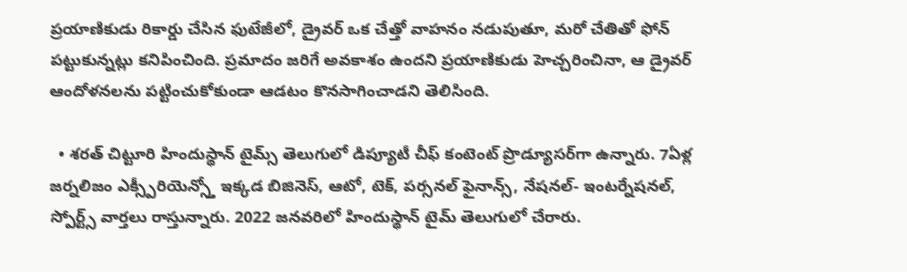ప్రయాణికుడు రికార్డు చేసిన ఫుటేజీలో, డ్రైవర్ ఒక చేత్తో వాహనం నడుపుతూ, మరో చేతితో ఫోన్ పట్టుకున్నట్లు కనిపించింది. ప్రమాదం జరిగే అవకాశం ఉందని ప్రయాణికుడు హెచ్చరించినా, ఆ డ్రైవర్ ఆందోళనలను పట్టించుకోకుండా ఆడటం కొనసాగించాడని తెలిసింది.

  • శరత్ చిట్టూరి హిందుస్థాన్ టైమ్స్ తెలుగులో డిప్యూటీ చీఫ్ కంటెంట్ ప్రొడ్యూసర్‌గా ఉన్నారు. 7ఏళ్ల జర్నలిజం ఎక్స్పీరియెన్స్తో ఇక్కడ బిజినెస్, ఆటో, టెక్, పర్సనల్ ఫైనాన్స్, నేషనల్- ఇంటర్నేషనల్, స్పోర్ట్స్ వార్తలు రాస్తున్నారు. 2022 జనవరిలో హిందుస్థాన్ టైమ్ తెలుగులో చేరారు.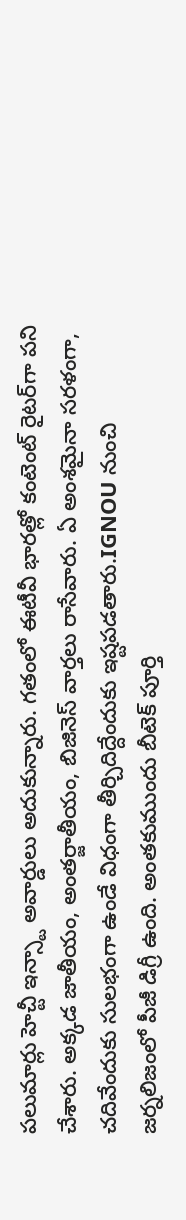పలుమార్లు హెచ్టీ ఇన్స్టా అవార్డులు అదుకున్నారు. గతంలో ఈటీవీ భారత్లో కంటెంట్ రైటర్‌గా పని చేశారు. అక్కడ జాతీయం, అంతర్జాతీయం, బిజినెస్ వార్తలు రాసేవారు. ఏ అంశమైనా సరళంగా, చదివేందుకు సులభంగా ఉండే విధంగా తీర్చిదిద్దేందుకు ఇష్టపడతారు.IGNOU నుంచి జర్నలిజంలో పీజీ డిగ్రీ ఉంది. అంతకుముందు బీటెక్ పూర్తి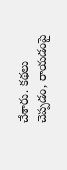చేశారు. కథలు చెప్పడం, రాయడంపై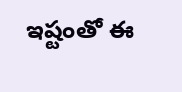ఇష్టంతో ఈ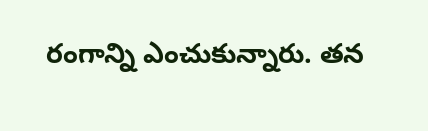రంగాన్ని ఎంచుకున్నారు. తన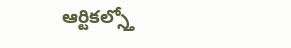ఆర్టికల్స్తో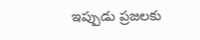ఇప్పుడు ప్రజలకు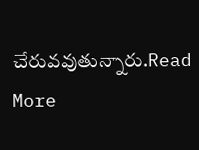చేరువవుతున్నారు.Read More